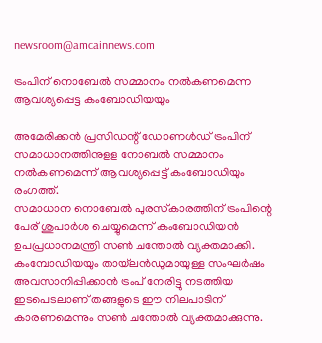newsroom@amcainnews.com

ട്രംപിന് നൊബേല്‍ സമ്മാനം നല്‍കണമെന്ന ആവശ്യപ്പെട്ട കംബോഡിയയും

അമേരിക്കന്‍ പ്രസിഡന്റ് ഡോണള്‍ഡ് ട്രംപിന് സമാധാനത്തിനുളള നോബല്‍ സമ്മാനം നല്‍കണമെന്ന് ആവശ്യപ്പെട്ട് കംബോഡിയും രംഗത്ത്.
സമാധാന നൊബേല്‍ പുരസ്‌കാരത്തിന് ട്രംപിന്റെ പേര് ശുപാര്‍ശ ചെയ്യുമെന്ന് കംബോഡിയന്‍ ഉപപ്രധാനമന്ത്രി സണ്‍ ചന്തോല്‍ വ്യക്തമാക്കി. കംമ്പോഡിയയും തായ്‌ലന്‍ഡുമായുള്ള സംഘര്‍ഷം അവസാനിപ്പിക്കാന്‍ ട്രംപ് നേരിട്ടു നടത്തിയ ഇടപെടലാണ് തങ്ങളുടെ ഈ നിലപാടിന് കാരണമെന്നും സണ്‍ ചന്തോല്‍ വ്യക്തമാക്കുന്നു.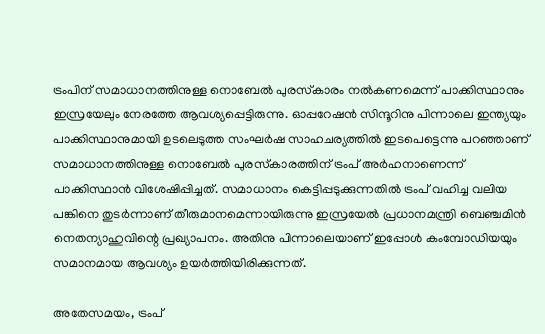ട്രംപിന് സമാധാനത്തിനുള്ള നൊബേല്‍ പുരസ്‌കാരം നല്‍കണമെന്ന് പാക്കിസ്ഥാനും ഇസ്രയേലും നേരത്തേ ആവശ്യപ്പെട്ടിരുന്നു. ഓപ്പറേഷന്‍ സിന്ദൂറിനു പിന്നാലെ ഇന്ത്യയും പാക്കിസ്ഥാനുമായി ഉടലെടുത്ത സംഘര്‍ഷ സാഹചര്യത്തില്‍ ഇടപെട്ടെന്നു പറഞ്ഞാണ് സമാധാനത്തിനുള്ള നൊബേല്‍ പുരസ്‌കാരത്തിന് ട്രംപ് അര്‍ഹനാണെന്ന് പാക്കിസ്ഥാന്‍ വിശേഷിപ്പിച്ചത്. സമാധാനം കെട്ടിപ്പടുക്കുന്നതില്‍ ട്രംപ് വഹിച്ച വലിയ പങ്കിനെ തുടര്‍ന്നാണ് തീരുമാനമെന്നായിരുന്നു ഇസ്രയേല്‍ പ്രധാനമന്ത്രി ബെഞ്ചമിന്‍ നെതന്യാഹുവിന്റെ പ്രഖ്യാപനം. അതിനു പിന്നാലെയാണ് ഇപ്പോള്‍ കംമ്പോഡിയയും സമാനമായ ആവശ്യം ഉയര്‍ത്തിയിരിക്കുന്നത്.

അതേസമയം, ട്രംപ്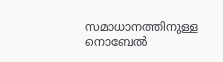സമാധാനത്തിനുള്ള നൊബേല്‍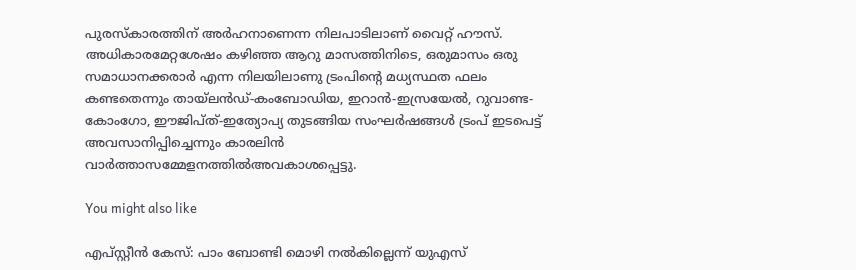പുരസ്‌കാരത്തിന് അര്‍ഹനാണെന്ന നിലപാടിലാണ് വൈറ്റ് ഹൗസ്. അധികാരമേറ്റശേഷം കഴിഞ്ഞ ആറു മാസത്തിനിടെ, ഒരുമാസം ഒരു സമാധാനക്കരാര്‍ എന്ന നിലയിലാണു ട്രംപിന്റെ മധ്യസ്ഥത ഫലം കണ്ടതെന്നും തായ്‌ലന്‍ഡ്-കംബോഡിയ, ഇറാന്‍-ഇസ്രയേല്‍, റുവാണ്ട-കോംഗോ, ഈജിപ്ത്-ഇത്യോപ്യ തുടങ്ങിയ സംഘര്‍ഷങ്ങള്‍ ട്രംപ് ഇടപെട്ട് അവസാനിപ്പിച്ചെന്നും കാരലിന്‍ വാര്‍ത്താസമ്മേളനത്തില്‍അവകാശപ്പെട്ടു.

You might also like

എപ്സ്റ്റീൻ കേസ്: പാം ബോണ്ടി മൊഴി നൽകില്ലെന്ന് യുഎസ്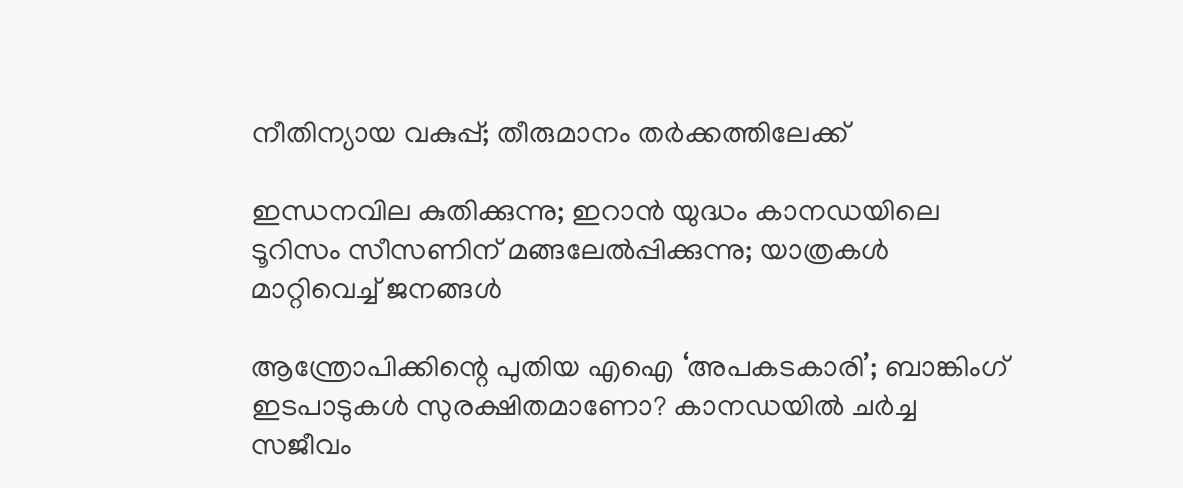നീതിന്യായ വകുപ്പ്; തീരുമാനം തർക്കത്തിലേക്ക്

ഇന്ധനവില കുതിക്കുന്നു; ഇറാൻ യുദ്ധം കാനഡയിലെ ടൂറിസം സീസണിന് മങ്ങലേൽപ്പിക്കുന്നു; യാത്രകൾ മാറ്റിവെച്ച് ജനങ്ങൾ

ആന്ത്രോപിക്കിന്റെ പുതിയ എഐ ‘അപകടകാരി’; ബാങ്കിംഗ് ഇടപാടുകൾ സുരക്ഷിതമാണോ? കാനഡയിൽ ചർച്ച സജീവം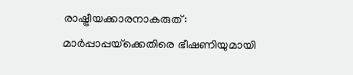രാഷ്ട്രീയക്കാരനാകരുത്: മാർപ്പാപ്പയ്‌ക്കെതിരെ ഭീഷണിയുമായി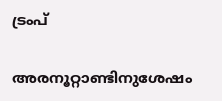ട്രംപ്

അരനൂറ്റാണ്ടിനുശേഷം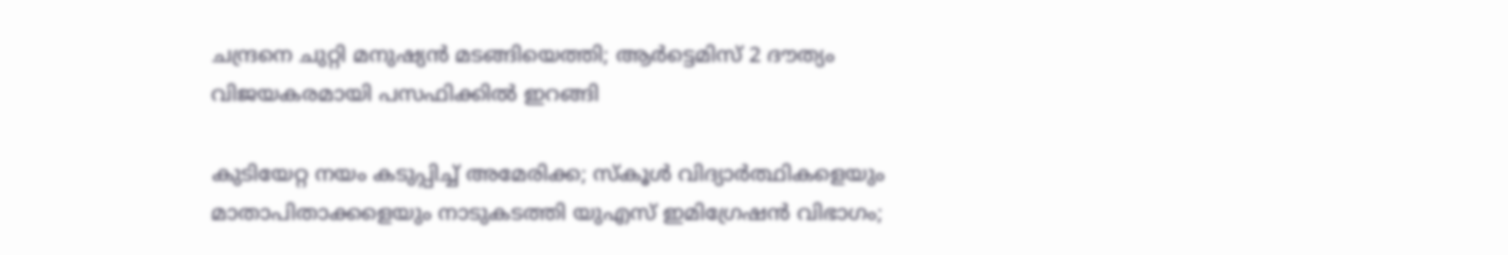ചന്ദ്രനെ ചുറ്റി മനുഷ്യൻ മടങ്ങിയെത്തി; ആർട്ടെമിസ് 2 ദൗത്യം വിജയകരമായി പസഫിക്കിൽ ഇറങ്ങി

കുടിയേറ്റ നയം കടുപ്പിച്ച് അമേരിക്ക; സ്കൂൾ വിദ്യാർത്ഥികളെയും മാതാപിതാക്കളെയും നാടുകടത്തി യുഎസ് ഇമിഗ്രേഷൻ വിഭാഗം;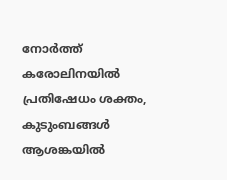നോർത്ത് കരോലിനയിൽ പ്രതിഷേധം ശക്തം, കുടുംബങ്ങൾ ആശങ്കയിൽ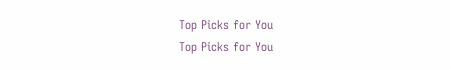Top Picks for You
Top Picks for You